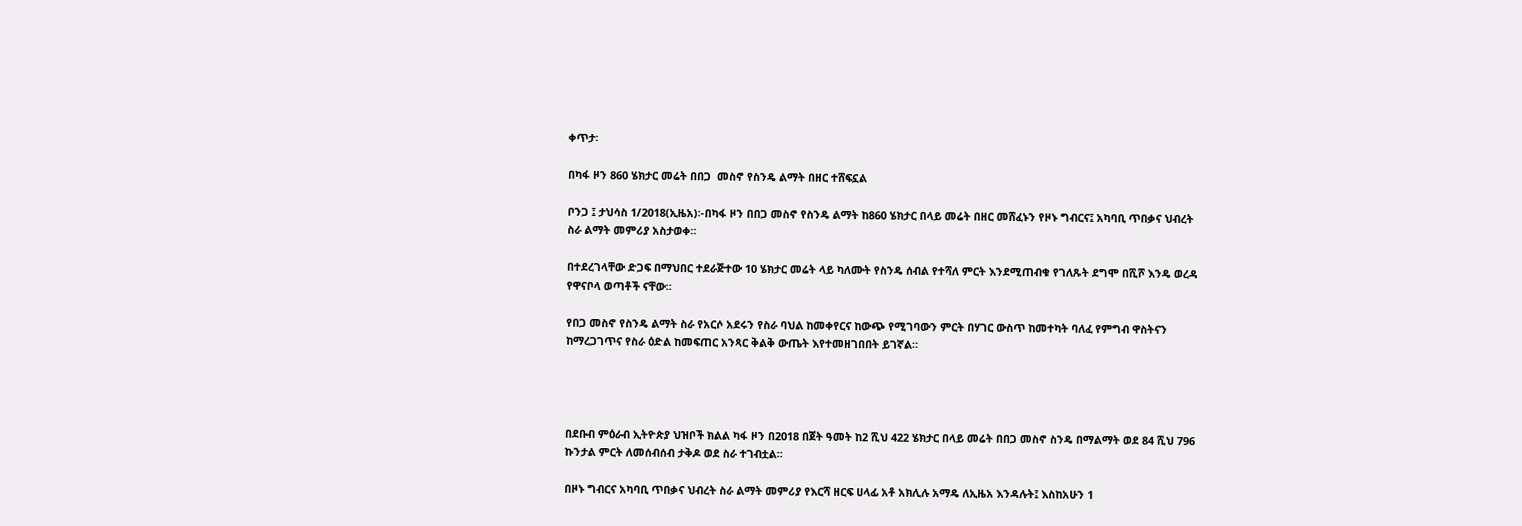ቀጥታ፡

በካፋ ዞን 860 ሄክታር መሬት በበጋ  መስኖ የስንዴ ልማት በዘር ተሸፍኗል

ቦንጋ ፤ ታህሳስ 1/2018(ኢዜአ)፡-በካፋ ዞን በበጋ መስኖ የስንዴ ልማት ከ860 ሄክታር በላይ መሬት በዘር መሸፈኑን የዞኑ ግብርና፤ አካባቢ ጥበቃና ህብረት ስራ ልማት መምሪያ አስታወቀ።

በተደረገላቸው ድጋፍ በማህበር ተደራጅተው 10 ሄክታር መሬት ላይ ካለሙት የስንዴ ሰብል የተሻለ ምርት እንደሚጠብቁ የገለጹት ደግሞ በሺሾ እንዴ ወረዳ የዋናቦላ ወጣቶች ናቸው።

የበጋ መስኖ የስንዴ ልማት ስራ የአርሶ አደሩን የስራ ባህል ከመቀየርና ከውጭ የሚገባውን ምርት በሃገር ውስጥ ከመተካት ባለፈ የምግብ ዋስትናን ከማረጋገጥና የስራ ዕድል ከመፍጠር አንጻር ቅልቅ ውጤት እየተመዘገበበት ይገኛል።




በደቡብ ምዕራብ ኢትዮጵያ ህዝቦች ክልል ካፋ ዞን በ2018 በጀት ዓመት ከ2 ሺህ 422 ሄክታር በላይ መሬት በበጋ መስኖ ስንዴ በማልማት ወደ 84 ሺህ 796 ኩንታል ምርት ለመሰብሰብ ታቅዶ ወደ ስራ ተገብቷል።

በዞኑ ግብርና አካባቢ ጥበቃና ህብረት ስራ ልማት መምሪያ የእርሻ ዘርፍ ሀላፊ አቶ አክሊሉ አማዴ ለኢዜአ እንዳሉት፤ እስከአሁን 1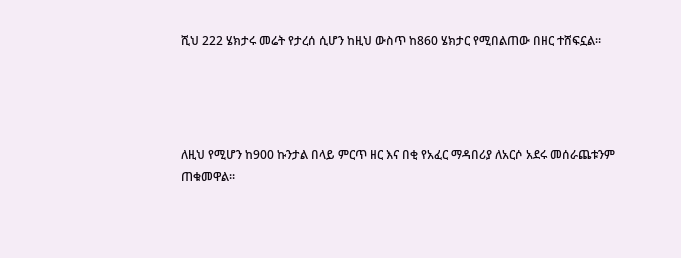ሺህ 222 ሄክታሩ መሬት የታረሰ ሲሆን ከዚህ ውስጥ ከ860 ሄክታር የሚበልጠው በዘር ተሸፍኗል።




ለዚህ የሚሆን ከ900 ኩንታል በላይ ምርጥ ዘር እና በቂ የአፈር ማዳበሪያ ለአርሶ አደሩ መሰራጨቱንም ጠቁመዋል።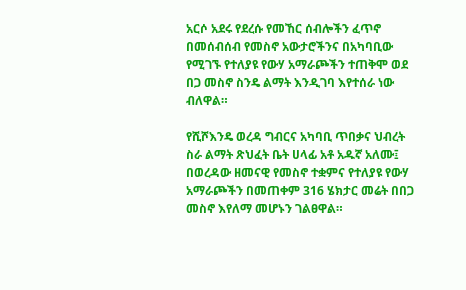አርሶ አደሩ የደረሱ የመኸር ሰብሎችን ፈጥኖ በመሰብሰብ የመስኖ አውታሮችንና በአካባቢው የሚገኙ የተለያዩ የውሃ አማራጮችን ተጠቅሞ ወደ በጋ መስኖ ስንዴ ልማት እንዲገባ እየተሰራ ነው ብለዋል።

የሺሾእንዴ ወረዳ ግብርና አካባቢ ጥበቃና ህብረት ስራ ልማት ጽህፈት ቤት ሀላፊ አቶ አዱኛ አለሙ፤ በወረዳው ዘመናዊ የመስኖ ተቋምና የተለያዩ የውሃ አማራጮችን በመጠቀም 316 ሄክታር መሬት በበጋ መስኖ እየለማ መሆኑን ገልፀዋል።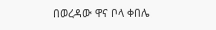በወረዳው ዋና ቦላ ቀበሌ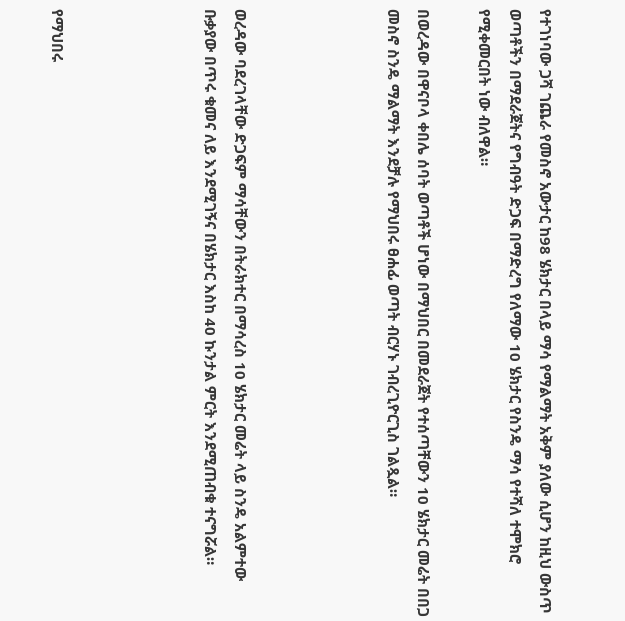የተገነባው ጋሻ ገጨራ የመስኖ አውታር ከ98 ሄክታር በላይ ማሳ የማልማት አቅም ያለው ሲሆን ከዚህ ውስጥ ወጣቶችን በማደራጀትና የግብዓት ድጋፍ በማድረግ የለማው 10 ሄክታር የስንዴ ማሳ የተሻለ ተሞክሮ የሚቀመርበት ነው ብለዋል።

በወረዳው በዋናቦላ ቀበሌ ሰባት ወጣቶች ሆነው በማህበር በመደራጀት የተሰጣቸውን 10 ሄክታር መሬት በበጋ መስኖ ስንዴ ማልማት እንደቻሉ የማህበሩ ፀሐፊ ወጣት ብርሃኑ ገብረጊዮርጊስ ገልጿል።




ወረዳው ባደረገላቸው ድጋፍም ማሳቸውን በትራክተር በማሳረስ 10 ሄክታር መሬት ላይ ስንዴ አልምተው ቡቃያው በጥሩ ቁመና ለይ እንደሚገኝና በሄክታር እስከ 40 ኩንታል ምርት እንደሚጠብቁ ተናግሯል።




የማህበሩ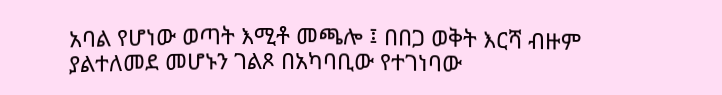አባል የሆነው ወጣት እሚቶ መጫሎ ፤ በበጋ ወቅት እርሻ ብዙም ያልተለመደ መሆኑን ገልጾ በአካባቢው የተገነባው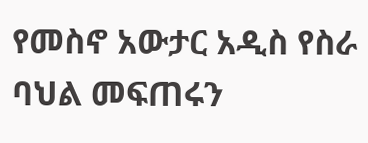የመስኖ አውታር አዲስ የስራ ባህል መፍጠሩን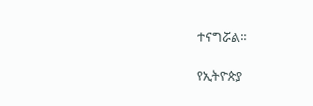ተናግሯል።

የኢትዮጵያ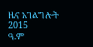ዜና አገልግሎት
2015
ዓ.ም